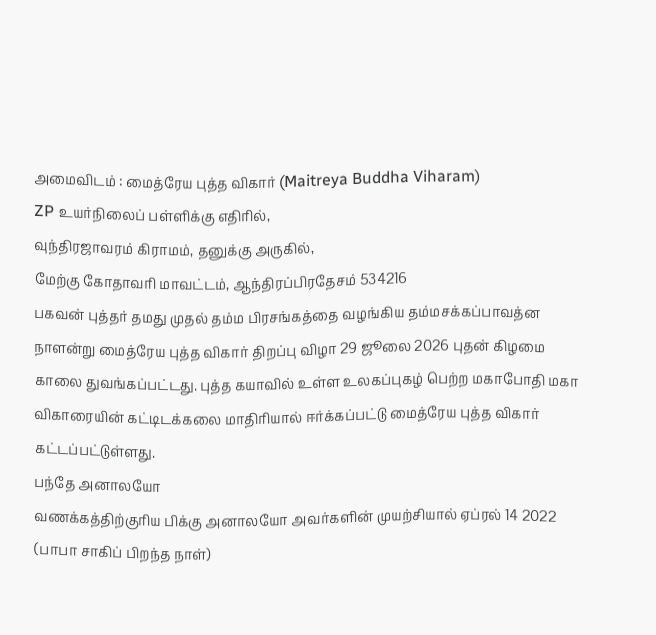அமைவிடம் : மைத்ரேய புத்த விகார் (Maitreya Buddha Viharam)
ZP உயர்நிலைப் பள்ளிக்கு எதிரில்,
வுந்திரஜாவரம் கிராமம், தனுக்கு அருகில்,
மேற்கு கோதாவரி மாவட்டம், ஆந்திரப்பிரதேசம் 534216
பகவன் புத்தர் தமது முதல் தம்ம பிரசங்கத்தை வழங்கிய தம்மசக்கப்பாவத்ன நாளன்று மைத்ரேய புத்த விகார் திறப்பு விழா 29 ஜூலை 2026 புதன் கிழமை காலை துவங்கப்பட்டது. புத்த கயாவில் உள்ள உலகப்புகழ் பெற்ற மகாபோதி மகா விகாரையின் கட்டிடக்கலை மாதிரியால் ஈர்க்கப்பட்டு மைத்ரேய புத்த விகார் கட்டப்பட்டுள்ளது.
பந்தே அனாலயோ
வணக்கத்திற்குரிய பிக்கு அனாலயோ அவர்களின் முயற்சியால் ஏப்ரல் 14 2022 (பாபா சாகிப் பிறந்த நாள்)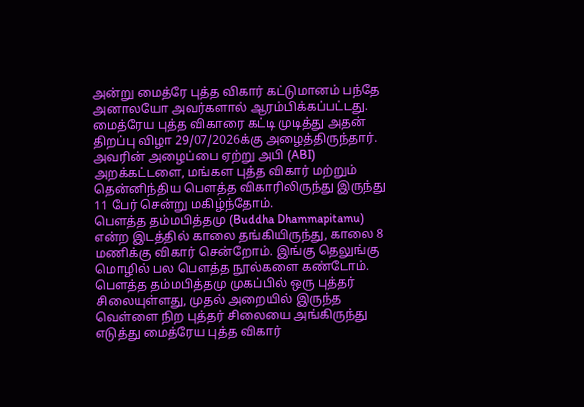அன்று மைத்ரே புத்த விகார் கட்டுமானம் பந்தே அனாலயோ அவர்களால் ஆரம்பிக்கப்பட்டது. மைத்ரேய புத்த விகாரை கட்டி முடித்து அதன் திறப்பு விழா 29/07/2026க்கு அழைத்திருந்தார். அவரின் அழைப்பை ஏற்று அபி (ABI) அறக்கட்டளை, மங்கள புத்த விகார் மற்றும் தென்னிந்திய பௌத்த விகாரிலிருந்து இருந்து 11 பேர் சென்று மகிழ்ந்தோம்.
பௌத்த தம்மபித்தமு (Buddha Dhammapitamu) என்ற இடத்தில் காலை தங்கியிருந்து, காலை 8 மணிக்கு விகார் சென்றோம். இங்கு தெலுங்கு மொழில் பல பௌத்த நூல்களை கண்டோம். பௌத்த தம்மபித்தமு முகப்பில் ஒரு புத்தர் சிலையுள்ளது, முதல் அறையில் இருந்த வெள்ளை நிற புத்தர் சிலையை அங்கிருந்து எடுத்து மைத்ரேய புத்த விகார்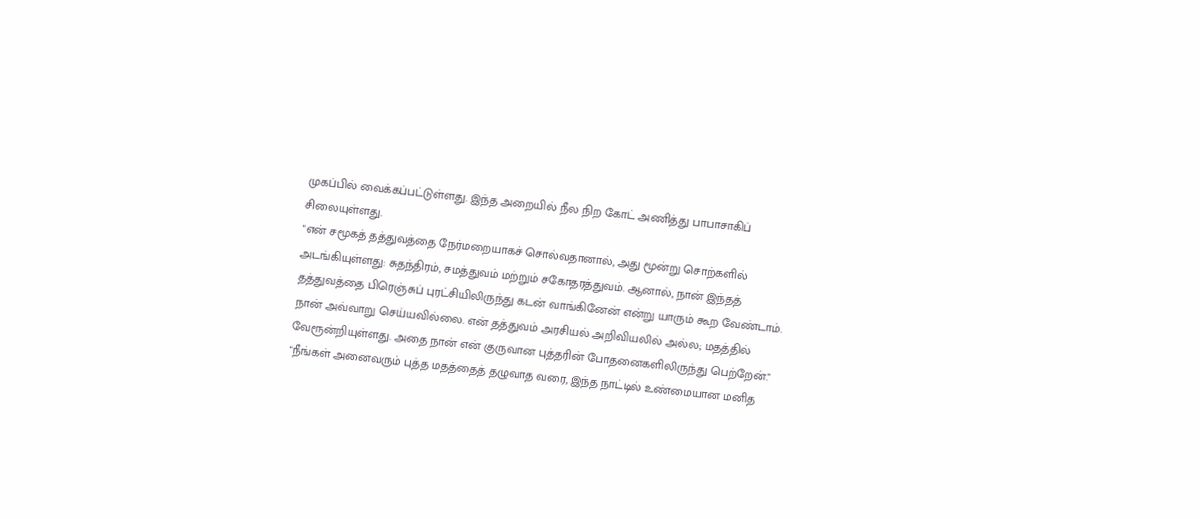முகப்பில் வைக்கப்பட்டுள்ளது. இந்த அறையில் நீல நிற கோட் அணித்து பாபாசாகிப் சிலையுள்ளது.
"என் சமூகத் தத்துவத்தை நேர்மறையாகச் சொல்வதானால், அது மூன்று சொற்களில் அடங்கியுள்ளது: சுதந்திரம், சமத்துவம் மற்றும் சகோதரத்துவம். ஆனால், நான் இந்தத் தத்துவத்தை பிரெஞ்சுப் புரட்சியிலிருந்து கடன் வாங்கினேன் என்று யாரும் கூற வேண்டாம். நான் அவ்வாறு செய்யவில்லை. என் தத்துவம் அரசியல் அறிவியலில் அல்ல; மதத்தில் வேரூன்றியுள்ளது. அதை நான் என் குருவான புத்தரின் போதனைகளிலிருந்து பெற்றேன்."
"நீங்கள் அனைவரும் புத்த மதத்தைத் தழுவாத வரை, இந்த நாட்டில் உண்மையான மனித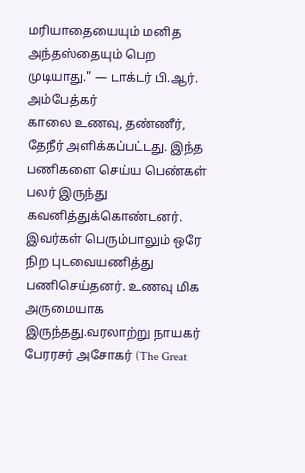மரியாதையையும் மனித அந்தஸ்தையும் பெற முடியாது." — டாக்டர் பி.ஆர். அம்பேத்கர்
காலை உணவு, தண்ணீர், தேநீர் அளிக்கப்பட்டது. இந்த பணிகளை செய்ய பெண்கள் பலர் இருந்து கவனித்துக்கொண்டனர். இவர்கள் பெரும்பாலும் ஒரே நிற புடவையணித்து பணிசெய்தனர். உணவு மிக அருமையாக இருந்தது.வரலாற்று நாயகர் பேரரசர் அசோகர் (The Great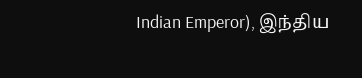Indian Emperor), இந்திய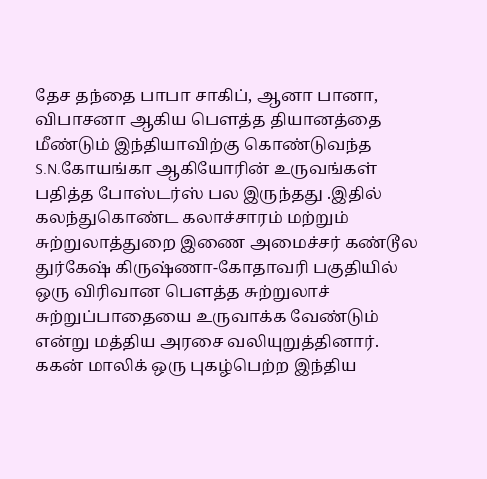தேச தந்தை பாபா சாகிப், ஆனா பானா, விபாசனா ஆகிய பௌத்த தியானத்தை மீண்டும் இந்தியாவிற்கு கொண்டுவந்த S.N.கோயங்கா ஆகியோரின் உருவங்கள் பதித்த போஸ்டர்ஸ் பல இருந்தது .இதில் கலந்துகொண்ட கலாச்சாரம் மற்றும் சுற்றுலாத்துறை இணை அமைச்சர் கண்டூல துர்கேஷ் கிருஷ்ணா-கோதாவரி பகுதியில் ஒரு விரிவான பௌத்த சுற்றுலாச் சுற்றுப்பாதையை உருவாக்க வேண்டும் என்று மத்திய அரசை வலியுறுத்தினார்.
ககன் மாலிக் ஒரு புகழ்பெற்ற இந்திய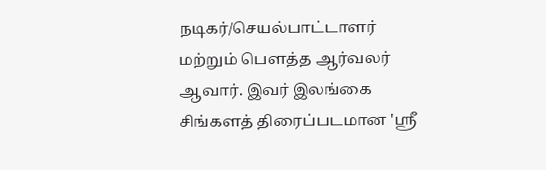நடிகர்/செயல்பாட்டாளர் மற்றும் பௌத்த ஆர்வலர் ஆவார். இவர் இலங்கை சிங்களத் திரைப்படமான 'ஸ்ரீ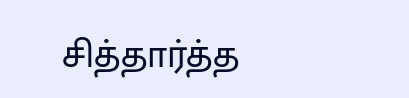சித்தார்த்த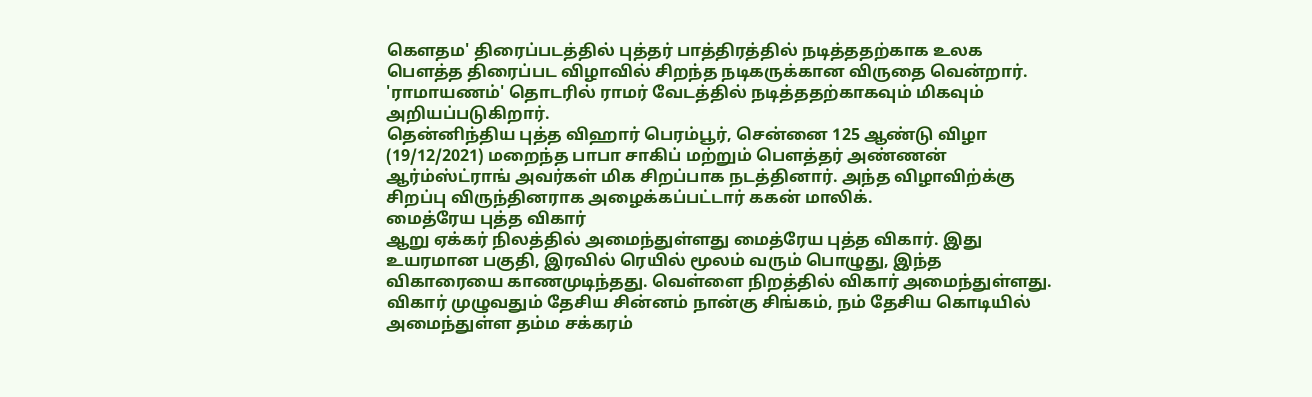கௌதம' திரைப்படத்தில் புத்தர் பாத்திரத்தில் நடித்ததற்காக உலக பௌத்த திரைப்பட விழாவில் சிறந்த நடிகருக்கான விருதை வென்றார். 'ராமாயணம்' தொடரில் ராமர் வேடத்தில் நடித்ததற்காகவும் மிகவும் அறியப்படுகிறார்.
தென்னிந்திய புத்த விஹார் பெரம்பூர், சென்னை 125 ஆண்டு விழா (19/12/2021) மறைந்த பாபா சாகிப் மற்றும் பௌத்தர் அண்ணன் ஆர்ம்ஸ்ட்ராங் அவர்கள் மிக சிறப்பாக நடத்தினார். அந்த விழாவிற்க்கு சிறப்பு விருந்தினராக அழைக்கப்பட்டார் ககன் மாலிக்.
மைத்ரேய புத்த விகார்
ஆறு ஏக்கர் நிலத்தில் அமைந்துள்ளது மைத்ரேய புத்த விகார். இது உயரமான பகுதி, இரவில் ரெயில் மூலம் வரும் பொழுது, இந்த விகாரையை காணமுடிந்தது. வெள்ளை நிறத்தில் விகார் அமைந்துள்ளது. விகார் முழுவதும் தேசிய சின்னம் நான்கு சிங்கம், நம் தேசிய கொடியில் அமைந்துள்ள தம்ம சக்கரம்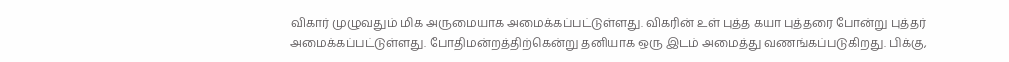விகார் முழுவதும் மிக அருமையாக அமைக்கப்பட்டுள்ளது. விகரின் உள் புத்த கயா புத்தரை போன்று புத்தர் அமைக்கப்பட்டுள்ளது. போதிமன்றத்திற்கென்று தனியாக ஒரு இடம் அமைத்து வணங்கப்படுகிறது. பிக்கு,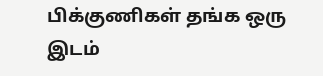பிக்குணிகள் தங்க ஒரு இடம்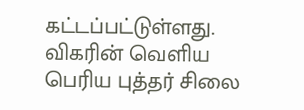கட்டப்பட்டுள்ளது. விகரின் வெளிய பெரிய புத்தர் சிலை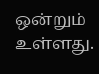ஒன்றும் உள்ளது.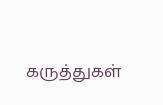கருத்துகள்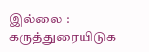இல்லை :
கருத்துரையிடுக